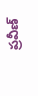ప్రవీణ్‌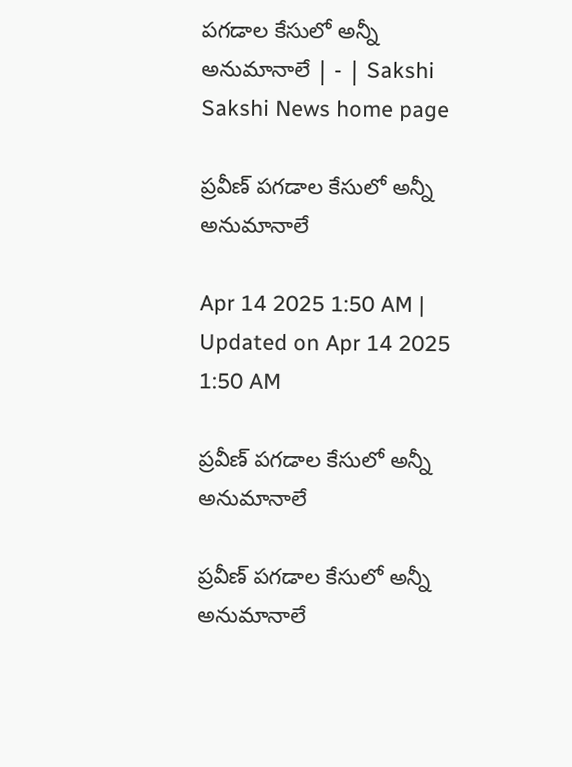పగడాల కేసులో అన్నీ అనుమానాలే | - | Sakshi
Sakshi News home page

ప్రవీణ్‌ పగడాల కేసులో అన్నీ అనుమానాలే

Apr 14 2025 1:50 AM | Updated on Apr 14 2025 1:50 AM

ప్రవీణ్‌ పగడాల కేసులో అన్నీ అనుమానాలే

ప్రవీణ్‌ పగడాల కేసులో అన్నీ అనుమానాలే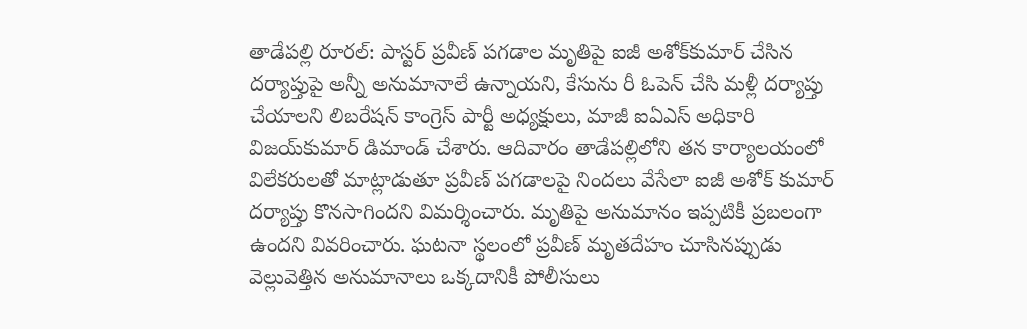తాడేపల్లి రూరల్‌: పాస్టర్‌ ప్రవీణ్‌ పగడాల మృతిపై ఐజీ అశోక్‌కుమార్‌ చేసిన దర్యాప్తుపై అన్నీ అనుమానాలే ఉన్నాయని, కేసును రీ ఓపెన్‌ చేసి మళ్లీ దర్యాప్తు చేయాలని లిబరేషన్‌ కాంగ్రెస్‌ పార్టీ అధ్యక్షులు, మాజీ ఐఏఎస్‌ అధికారి విజయ్‌కుమార్‌ డిమాండ్‌ చేశారు. ఆదివారం తాడేపల్లిలోని తన కార్యాలయంలో విలేకరులతో మాట్లాడుతూ ప్రవీణ్‌ పగడాలపై నిందలు వేసేలా ఐజీ అశోక్‌ కుమార్‌ దర్యాప్తు కొనసాగిందని విమర్శించారు. మృతిపై అనుమానం ఇప్పటికీ ప్రబలంగా ఉందని వివరించారు. ఘటనా స్థలంలో ప్రవీణ్‌ మృతదేహం చూసినప్పుడు వెల్లువెత్తిన అనుమానాలు ఒక్కదానికీ పోలీసులు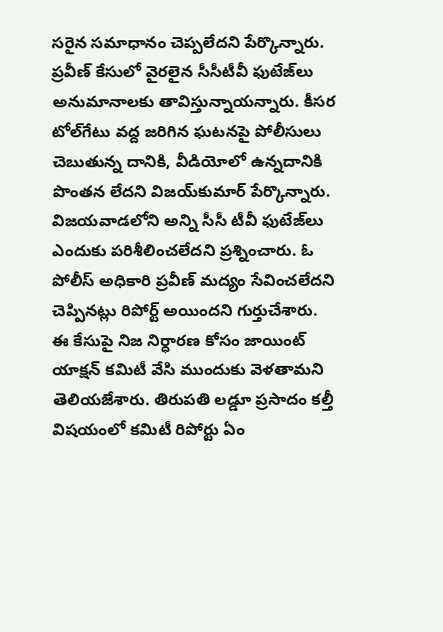సరైన సమాధానం చెప్పలేదని పేర్కొన్నారు. ప్రవీణ్‌ కేసులో వైరలైన సీసీటీవీ ఫుటేజ్‌లు అనుమానాలకు తావిస్తున్నాయన్నారు. కీసర టోల్‌గేటు వద్ద జరిగిన ఘటనపై పోలీసులు చెబుతున్న దానికి, వీడియోలో ఉన్నదానికి పొంతన లేదని విజయ్‌కుమార్‌ పేర్కొన్నారు. విజయవాడలోని అన్ని సీసీ టీవీ ఫుటేజ్‌లు ఎందుకు పరిశీలించలేదని ప్రశ్నించారు. ఓ పోలీస్‌ అధికారి ప్రవీణ్‌ మద్యం సేవించలేదని చెప్పినట్లు రిపోర్ట్‌ అయిందని గుర్తుచేశారు. ఈ కేసుపై నిజ నిర్ధారణ కోసం జాయింట్‌ యాక్షన్‌ కమిటీ వేసి ముందుకు వెళతామని తెలియజేశారు. తిరుపతి లడ్డూ ప్రసాదం కల్తీ విషయంలో కమిటీ రిపోర్టు ఏం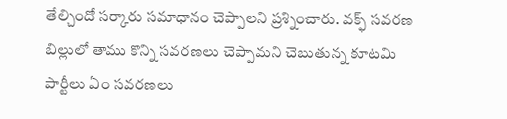తేల్చిందో సర్కారు సమాధానం చెప్పాలని ప్రశ్నించారు. వక్ఫ్‌ సవరణ బిల్లులో తాము కొన్ని సవరణలు చెప్పామని చెబుతున్న కూటమి పార్టీలు ఏం సవరణలు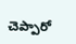చెప్పారో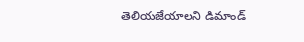తెలియజేయాలని డిమాండ్‌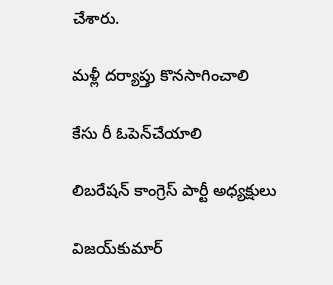చేశారు.

మళ్లీ దర్యాప్తు కొనసాగించాలి

కేసు రీ ఓపెన్‌చేయాలి

లిబరేషన్‌ కాంగ్రెస్‌ పార్టీ అధ్యక్షులు

విజయ్‌కుమార్‌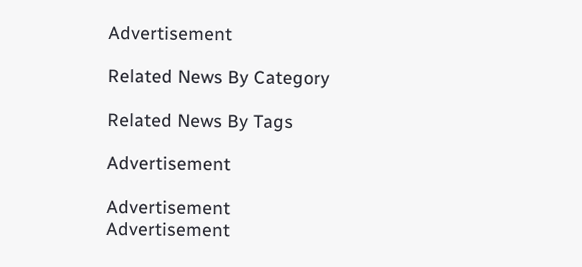Advertisement

Related News By Category

Related News By Tags

Advertisement

Advertisement
Advertisement